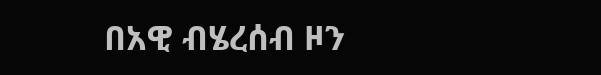በአዊ ብሄረሰብ ዞን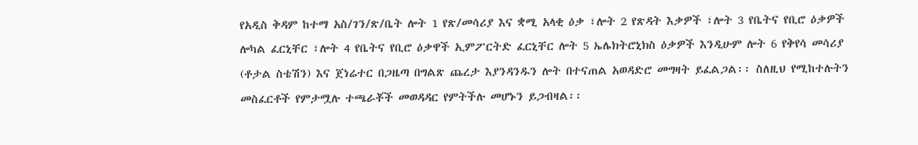የአዲስ ቅዳም ከተማ አስ/ገን/ጽ/ቤት ሎት 1 የጽ/መሳሪያ እና ቋሚ አላቂ ዕቃ ፣ሎት 2 የጽዳት እቃዎች ፣ሎት 3 የቤትና የቢሮ ዕቃዎች ሎካል ፈርኒቸር ፣ሎት 4 የቤትና የቢሮ ዕቃዋች ኢምፖርትድ ፈርኒቸር ሎት 5 ኤሌክትሮኒክስ ዕቃዎች እንዲሁም ሎት 6 የቅየሳ መሳሪያ (ቶታል ስቴሽን) እና ጀነሬተር በጋዜጣ በግልጽ ጨረታ እያንዳንዱን ሎት በተናጠል አወዳድሮ መግዛት ይፈልጋል፡፡ ስለዚህ የሚከተሉትን መስፈርቶች የምታሟሉ ተጫራቾች መወዳዳር የምትችሉ መሆኑን ይጋብዛል፡፡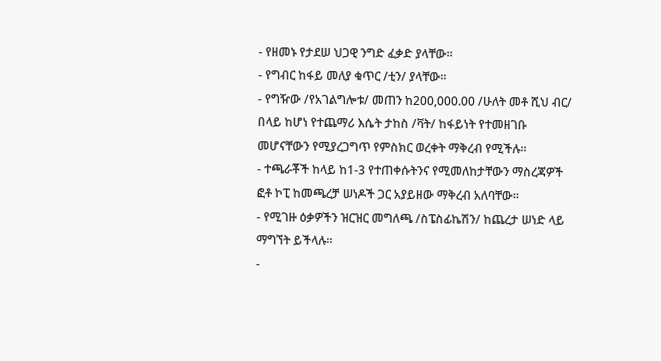- የዘመኑ የታደሠ ህጋዊ ንግድ ፈቃድ ያላቸው፡፡
- የግብር ከፋይ መለያ ቁጥር /ቲን/ ያላቸው፡፡
- የግዥው /የአገልግሎቱ/ መጠን ከ200,000.00 /ሁለት መቶ ሺህ ብር/ በላይ ከሆነ የተጨማሪ እሴት ታከስ /ቫት/ ከፋይነት የተመዘገቡ መሆናቸውን የሚያረጋግጥ የምስክር ወረቀት ማቅረብ የሚችሉ፡፡
- ተጫራቾች ከላይ ከ1-3 የተጠቀሱትንና የሚመለከታቸውን ማስረጃዎች ፎቶ ኮፒ ከመጫረቻ ሠነዶች ጋር አያይዘው ማቅረብ አለባቸው፡፡
- የሚገዙ ዕቃዎችን ዝርዝር መግለጫ /ስፔስፊኬሽን/ ከጨረታ ሠነድ ላይ ማግኘት ይችላሉ፡፡
-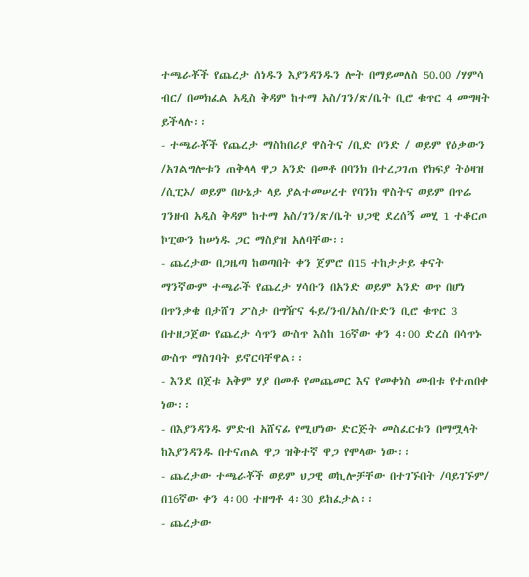ተጫራቾች የጨረታ ሰነዱን እያንዳንዱን ሎት በማይመለስ 50.00 /ሃምሳ ብር/ በመክፈል አዲስ ቅዳም ከተማ አስ/ገን/ጽ/ቤት ቢሮ ቁጥር 4 መግዛት ይችላሉ፡፡
- ተጫራቾች የጨረታ ማስከበሪያ ዋስትና /ቢድ ቦንድ / ወይም የዕቃውን /አገልግሎቱን ጠቅላላ ዋጋ አንድ በመቶ በባንክ በተረጋገጠ የክፍያ ትዕዛዝ /ሲፒኦ/ ወይም በሁኔታ ላይ ያልተመሠረተ የባንክ ዋስትና ወይም በጥሬ ገንዘብ አዲስ ቅዳም ከተማ አስ/ገን/ጽ/ቤት ህጋዊ ደረሰኝ መሂ 1 ተቆርጦ ኮፒውን ከሠነዱ ጋር ማስያዝ አለባቸው፡፡
- ጨረታው በጋዜጣ ከወጣበት ቀን ጀምሮ በ15 ተከታታይ ቀናት ማንኛውም ተጫራች የጨረታ ሃሳቡን በአንድ ወይም አንድ ወጥ በሆነ በጥንቃቄ በታሸገ ፖስታ በግዥና ፋይ/ንብ/አስ/ቡድን ቢሮ ቁጥር 3 በተዘጋጀው የጨረታ ሳጥን ውስጥ እስከ 16ኛው ቀን 4፡00 ድረስ በሳጥኑ ውስጥ ማስገባት ይኖርባቸዋል፡፡
- እንደ በጀቱ አቅም ሃያ በመቶ የመጨመር እና የመቀነስ መብቱ የተጠበቀ ነው፡፡
- በእያንዳንዱ ምድብ አሸናፊ የሚሆነው ድርጅት መስፈርቱን በማሟላት ከእያንዳንዱ በተናጠል ዋጋ ዝቅተኛ ዋጋ የሞላው ነው፡፡
- ጨረታው ተጫራቾች ወይም ህጋዊ ወኪሎቻቸው በተገኙበት /ባይገኙም/ በ16ኛው ቀን 4፡00 ተዘግቶ 4፡30 ይከፈታል፡፡
- ጨረታው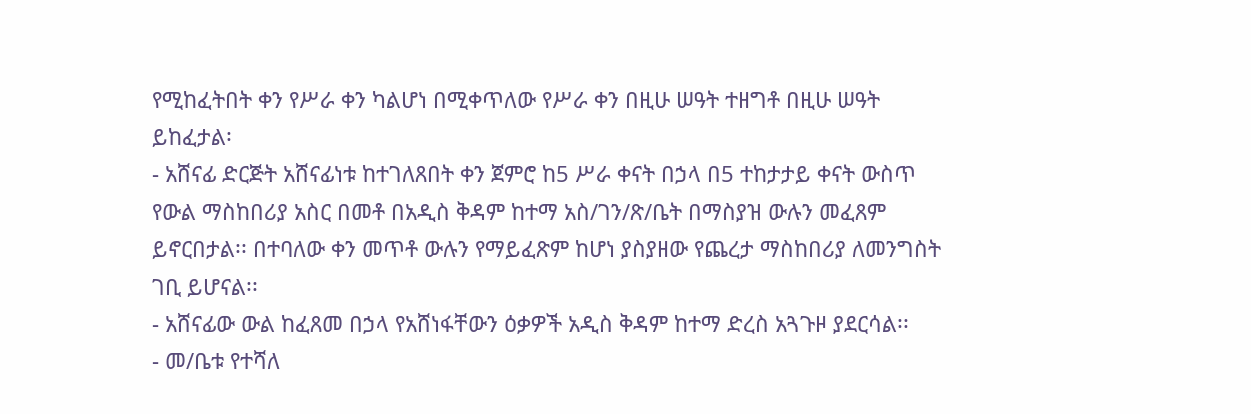የሚከፈትበት ቀን የሥራ ቀን ካልሆነ በሚቀጥለው የሥራ ቀን በዚሁ ሠዓት ተዘግቶ በዚሁ ሠዓት ይከፈታል፡
- አሸናፊ ድርጅት አሸናፊነቱ ከተገለጸበት ቀን ጀምሮ ከ5 ሥራ ቀናት በኃላ በ5 ተከታታይ ቀናት ውስጥ የውል ማስከበሪያ አስር በመቶ በአዲስ ቅዳም ከተማ አስ/ገን/ጽ/ቤት በማስያዝ ውሉን መፈጸም ይኖርበታል፡፡ በተባለው ቀን መጥቶ ውሉን የማይፈጽም ከሆነ ያስያዘው የጨረታ ማስከበሪያ ለመንግስት ገቢ ይሆናል፡፡
- አሸናፊው ውል ከፈጸመ በኃላ የአሸነፋቸውን ዕቃዎች አዲስ ቅዳም ከተማ ድረስ አጓጉዞ ያደርሳል፡፡
- መ/ቤቱ የተሻለ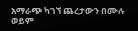አማራጭ ካገኘ ጨረታውን በሙሉ ወይም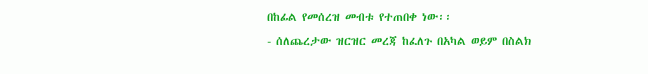በከፊል የመሰረዝ መብቱ የተጠበቀ ነው፡፡
- ሰለጨረታው ዝርዝር መረጃ ከፈለጉ በአካል ወይም በስልክ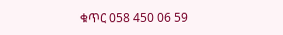ቁጥር 058 450 06 59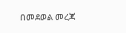በመደወል መረጃ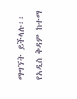ማግኘት ይችላሉ፡፡
የአዲስ ቅዳም ከተማ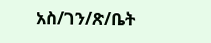አስ/ገን/ጽ/ቤት